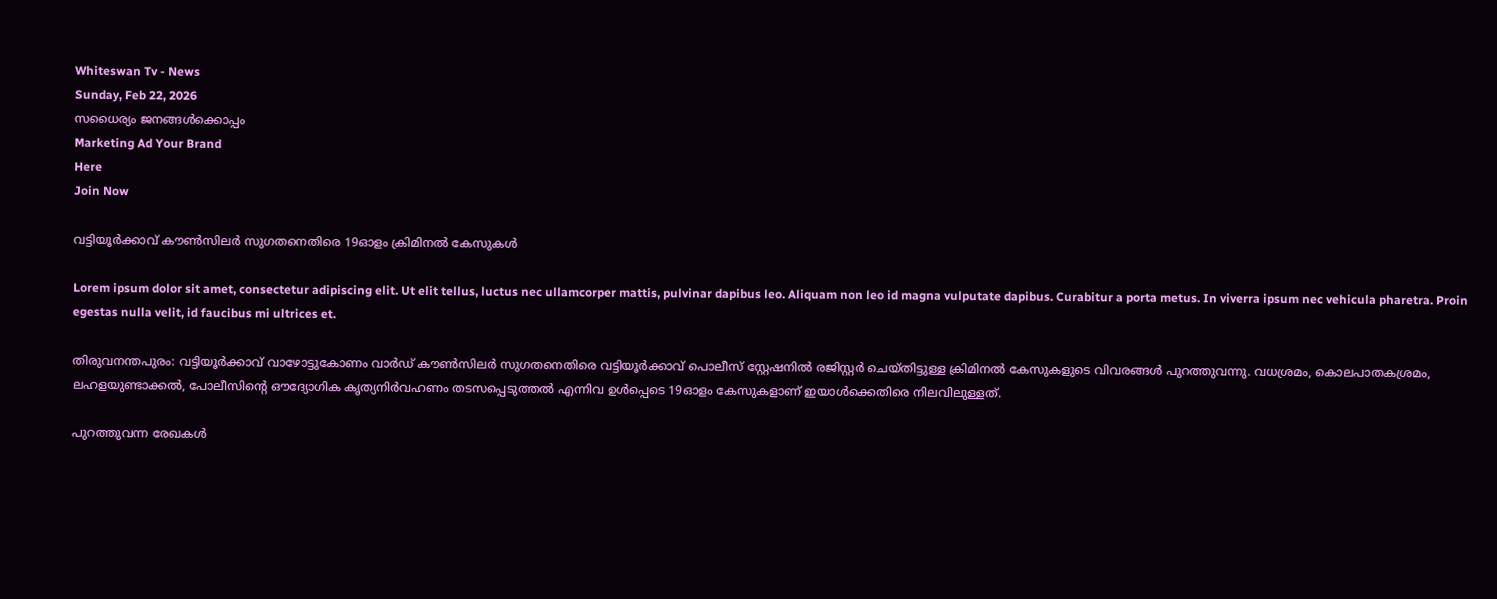Whiteswan Tv - News
Sunday, Feb 22, 2026
സധൈര്യം ജനങ്ങൾക്കൊപ്പം
Marketing Ad Your Brand
Here
Join Now

വട്ടിയൂർക്കാവ് കൗൺസിലർ സുഗതനെതിരെ 19ഓളം ക്രിമിനൽ കേസുകൾ

Lorem ipsum dolor sit amet, consectetur adipiscing elit. Ut elit tellus, luctus nec ullamcorper mattis, pulvinar dapibus leo. Aliquam non leo id magna vulputate dapibus. Curabitur a porta metus. In viverra ipsum nec vehicula pharetra. Proin egestas nulla velit, id faucibus mi ultrices et.

തിരുവനന്തപുരം: വട്ടിയൂർക്കാവ് വാഴോട്ടുകോണം വാർഡ് കൗൺസിലർ സുഗതനെതിരെ വട്ടിയൂർക്കാവ് പൊലീസ് സ്റ്റേഷനിൽ രജിസ്റ്റർ ചെയ്തിട്ടുള്ള ക്രിമിനൽ കേസുകളുടെ വിവരങ്ങൾ പുറത്തുവന്നു. വധശ്രമം, കൊലപാതകശ്രമം, ലഹളയുണ്ടാക്കൽ, പോലീസിന്റെ ഔദ്യോഗിക കൃത്യനിർവഹണം തടസപ്പെടുത്തൽ എന്നിവ ഉൾപ്പെടെ 19ഓളം കേസുകളാണ് ഇയാൾക്കെതിരെ നിലവിലുള്ളത്.

പുറത്തുവന്ന രേഖകൾ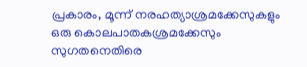പ്രകാരം, മൂന്ന് നരഹത്യാശ്രമക്കേസുകളും ഒരു കൊലപാതകശ്രമക്കേസും സുഗതനെതിരെ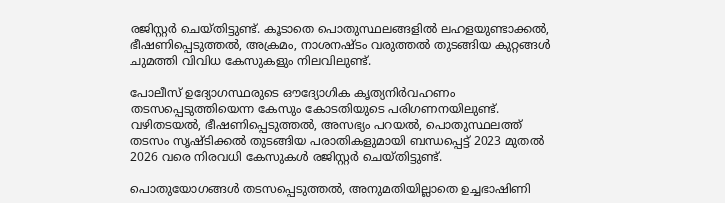രജിസ്റ്റർ ചെയ്തിട്ടുണ്ട്. കൂടാതെ പൊതുസ്ഥലങ്ങളിൽ ലഹളയുണ്ടാക്കൽ, ഭീഷണിപ്പെടുത്തൽ, അക്രമം, നാശനഷ്ടം വരുത്തൽ തുടങ്ങിയ കുറ്റങ്ങൾ ചുമത്തി വിവിധ കേസുകളും നിലവിലുണ്ട്.

പോലീസ് ഉദ്യോഗസ്ഥരുടെ ഔദ്യോഗിക കൃത്യനിർവഹണം തടസപ്പെടുത്തിയെന്ന കേസും കോടതിയുടെ പരിഗണനയിലുണ്ട്. വഴിതടയൽ, ഭീഷണിപ്പെടുത്തൽ, അസഭ്യം പറയൽ, പൊതുസ്ഥലത്ത് തടസം സൃഷ്ടിക്കൽ തുടങ്ങിയ പരാതികളുമായി ബന്ധപ്പെട്ട് 2023 മുതൽ 2026 വരെ നിരവധി കേസുകൾ രജിസ്റ്റർ ചെയ്തിട്ടുണ്ട്.

പൊതുയോഗങ്ങൾ തടസപ്പെടുത്തൽ, അനുമതിയില്ലാതെ ഉച്ചഭാഷിണി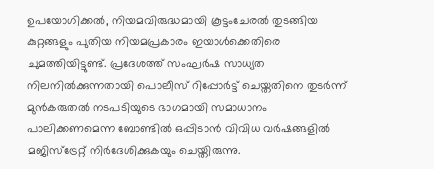ഉപയോഗിക്കൽ, നിയമവിരുദ്ധമായി കൂട്ടംചേരൽ തുടങ്ങിയ കുറ്റങ്ങളും പുതിയ നിയമപ്രകാരം ഇയാൾക്കെതിരെ ചുമത്തിയിട്ടുണ്ട്. പ്രദേശത്ത് സംഘർഷ സാധ്യത നിലനിൽക്കുന്നതായി പൊലീസ് റിപ്പോർട്ട് ചെയ്തതിനെ തുടർന്ന് മുൻകരുതൽ നടപടിയുടെ ഭാഗമായി സമാധാനം പാലിക്കണമെന്ന ബോണ്ടിൽ ഒപ്പിടാൻ വിവിധ വർഷങ്ങളിൽ മജിസ്‌ട്രേറ്റ് നിർദേശിക്കുകയും ചെയ്തിരുന്നു.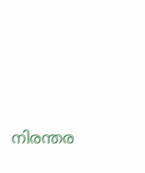നിരന്തര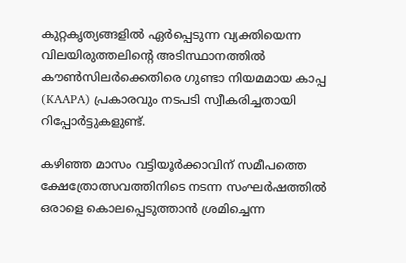കുറ്റകൃത്യങ്ങളിൽ ഏർപ്പെടുന്ന വ്യക്തിയെന്ന വിലയിരുത്തലിന്റെ അടിസ്ഥാനത്തിൽ കൗൺസിലർക്കെതിരെ ഗുണ്ടാ നിയമമായ കാപ്പ (KAAPA) പ്രകാരവും നടപടി സ്വീകരിച്ചതായി റിപ്പോർട്ടുകളുണ്ട്.

കഴിഞ്ഞ മാസം വട്ടിയൂർക്കാവിന് സമീപത്തെ ക്ഷേത്രോത്സവത്തിനിടെ നടന്ന സംഘർഷത്തിൽ ഒരാളെ കൊലപ്പെടുത്താൻ ശ്രമിച്ചെന്ന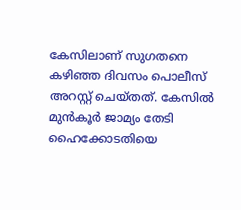കേസിലാണ് സുഗതനെ കഴിഞ്ഞ ദിവസം പൊലീസ് അറസ്റ്റ് ചെയ്തത്. കേസിൽ മുൻകൂർ ജാമ്യം തേടി ഹൈക്കോടതിയെ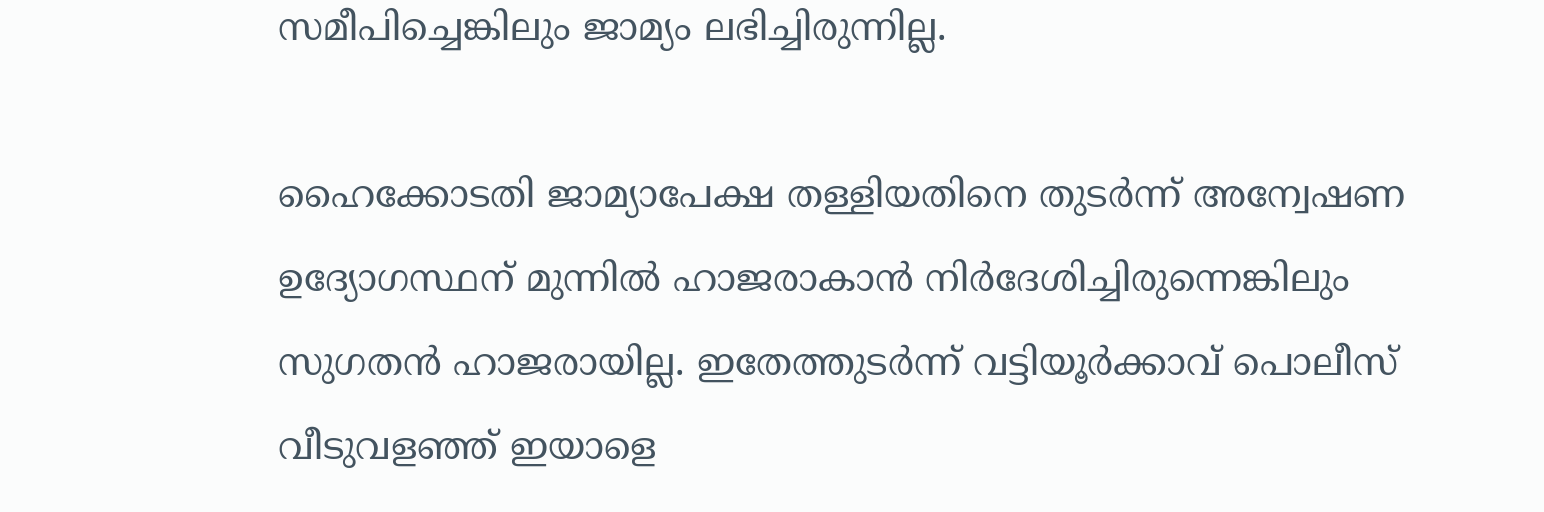സമീപിച്ചെങ്കിലും ജാമ്യം ലഭിച്ചിരുന്നില്ല.

ഹൈക്കോടതി ജാമ്യാപേക്ഷ തള്ളിയതിനെ തുടർന്ന് അന്വേഷണ ഉദ്യോഗസ്ഥന് മുന്നിൽ ഹാജരാകാൻ നിർദേശിച്ചിരുന്നെങ്കിലും സുഗതൻ ഹാജരായില്ല. ഇതേത്തുടർന്ന് വട്ടിയൂർക്കാവ് പൊലീസ് വീടുവളഞ്ഞ് ഇയാളെ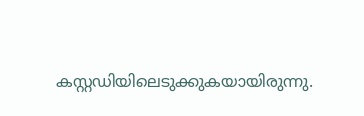കസ്റ്റഡിയിലെടുക്കുകയായിരുന്നു.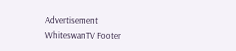Advertisement
WhiteswanTV Footer